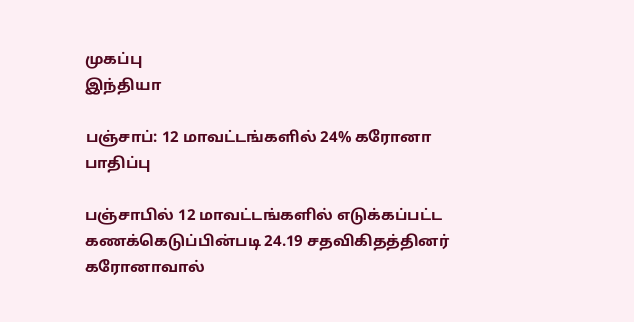முகப்பு
இந்தியா

பஞ்சாப்: 12 மாவட்டங்களில் 24% கரோனா பாதிப்பு

பஞ்சாபில் 12 மாவட்டங்களில் எடுக்கப்பட்ட கணக்கெடுப்பின்படி 24.19 சதவிகிதத்தினர் கரோனாவால்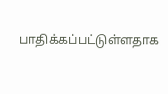பாதிக்கப்பட்டுள்ளதாக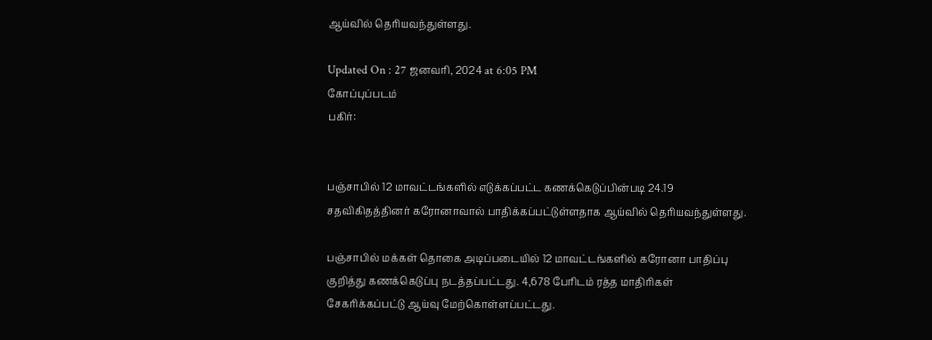ஆய்வில் தெரியவந்துள்ளது.

Updated On : 27 ஜனவரி, 2024 at 6:05 PM
கோப்புப்படம்
பகிர்:


பஞ்சாபில் 12 மாவட்டங்களில் எடுக்கப்பட்ட கணக்கெடுப்பின்படி 24.19 சதவிகிதத்தினர் கரோனாவால் பாதிக்கப்பட்டுள்ளதாக ஆய்வில் தெரியவந்துள்ளது.

பஞ்சாபில் மக்கள் தொகை அடிப்படையில் 12 மாவட்டங்களில் கரோனா பாதிப்பு குறித்து கணக்கெடுப்பு நடத்தப்பட்டது. 4,678 பேரிடம் ரத்த மாதிரிகள் சேகரிக்கப்பட்டு ஆய்வு மேற்கொள்ளப்பட்டது.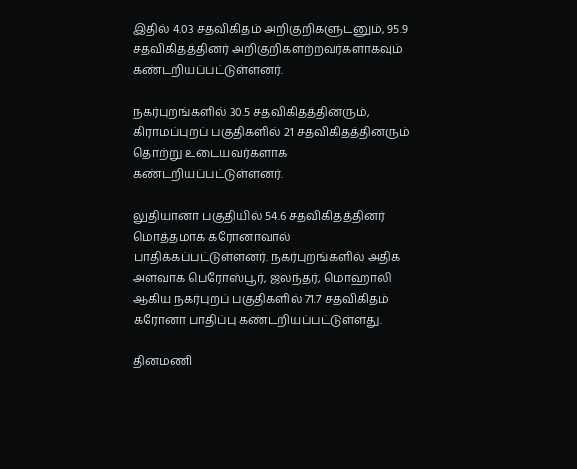இதில் 4.03 சதவிகிதம் அறிகுறிகளுடனும், 95.9 சதவிகிதத்தினர் அறிகுறிகளற்றவர்களாகவும் கண்டறியப்பட்டுள்ளனர்.

நகர்புறங்களில் 30.5 சதவிகிதத்தினரும், கிராமப்புறப் பகுதிகளில் 21 சதவிகிதத்தினரும் தொற்று உடையவர்களாக கண்டறியப்பட்டுள்ளனர்.

லுதியானா பகுதியில் 54.6 சதவிகிதத்தினர் மொத்தமாக கரோனாவால் பாதிக்கப்பட்டுள்ளனர். நகர்புறங்களில் அதிக அளவாக பெரோஸ்பூர், ஜலந்தர், மொஹாலி ஆகிய நகர்புறப் பகுதிகளில் 71.7 சதவிகிதம் கரோனா பாதிப்பு கண்டறியப்பட்டுள்ளது.

தினமணி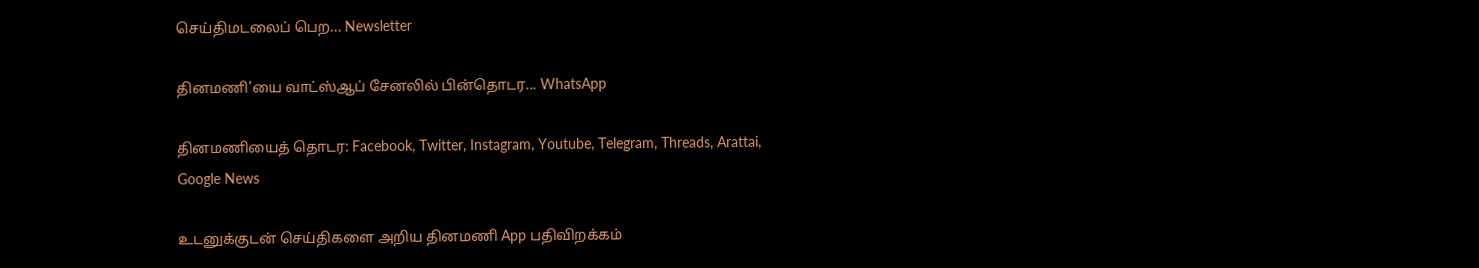செய்திமடலைப் பெற... Newsletter

தினமணி'யை வாட்ஸ்ஆப் சேனலில் பின்தொடர... WhatsApp

தினமணியைத் தொடர: Facebook, Twitter, Instagram, Youtube, Telegram, Threads, Arattai, Google News

உடனுக்குடன் செய்திகளை அறிய தினமணி App பதிவிறக்கம்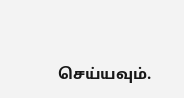செய்யவும்.